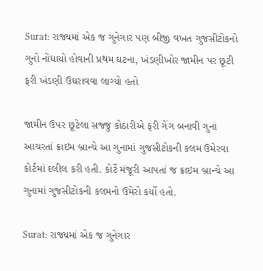Surat: રાજ્યમાં એક જ ગુનેગાર પણ બીજી વખત ગુજસીટોકનો ગુનો નોંધાયો હોવાની પ્રથમ ઘટના, ખંડણીખોર જામીન પર છૂટી ફરી ખંડણી ઉઘરાવવા લાગ્યો હતો

જામીન ઉપર છૂટેલા સજ્જુ કોઠારીએ ફરી ગેંગ બનાવી ગુના આચરતાં ક્રાઇમ બ્રાન્ચે આ ગુનામાં ગુજસીટોકની કલમ ઉમેરવા કોર્ટમાં દલીલ કરી હતી. કોર્ટે મંજૂરી આપતાં જ ક્રાઇમ બ્રાન્ચે આ ગુનામાં ગુજસીટોકની કલમનો ઉમેરો કર્યો હતો.

Surat: રાજ્યમાં એક જ ગુનેગાર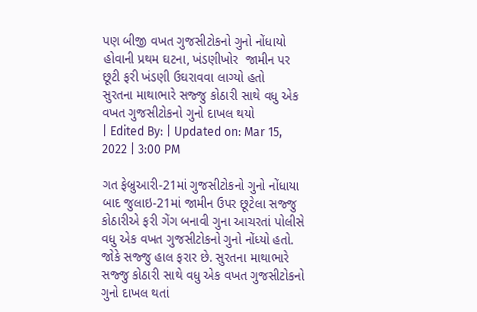પણ બીજી વખત ગુજસીટોકનો ગુનો નોંધાયો હોવાની પ્રથમ ઘટના, ખંડણીખોર  જામીન પર છૂટી ફરી ખંડણી ઉઘરાવવા લાગ્યો હતો
સુરતના માથાભારે સજ્જુ કોઠારી સાથે વધુ એક વખત ગુજસીટોકનો ગુનો દાખલ થયો
| Edited By: | Updated on: Mar 15, 2022 | 3:00 PM

ગત ફેબ્રુઆરી-21માં ગુજસીટોકનો ગુનો નોંધાયા બાદ જુલાઇ-21માં જામીન ઉપર છૂટેલા સજ્જુ કોઠારીએ ફરી ગેંગ બનાવી ગુના આચરતાં પોલીસે વધુ એક વખત ગુજસીટોકનો ગુનો નોંધ્યો હતો. જોકે સજ્જુ હાલ ફરાર છે. સુરતના માથાભારે સજ્જુ કોઠારી સાથે વધુ એક વખત ગુજસીટોકનો ગુનો દાખલ થતાં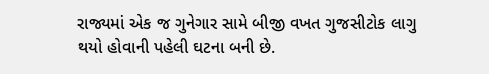રાજ્યમાં એક જ ગુનેગાર સામે બીજી વખત ગુજસીટોક લાગુ થયો હોવાની પહેલી ઘટના બની છે.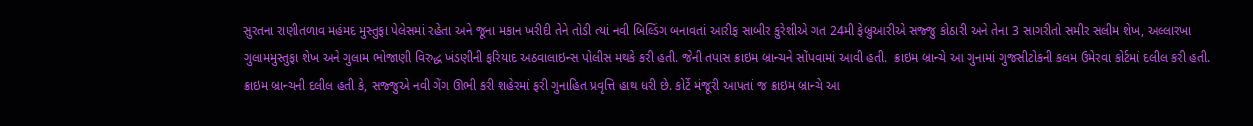સુરતના રાણીતળાવ મહંમદ મુસ્તુફા પેલેસમાં રહેતા અને જૂના મકાન ખરીદી તેને તોડી ત્યાં નવી બિલ્ડિંગ બનાવતાં આરીફ સાબીર કુરેશીએ ગત 24મી ફેબ્રુઆરીએ સજ્જુ કોઠારી અને તેના 3 સાગરીતો સમીર સલીમ શેખ, અલ્લારખા ગુલામમુસ્તુફા શેખ અને ગુલામ ભોજાણી વિરુદ્ધ ખંડણીની ફરિયાદ અઠવાલાઇન્સ પોલીસ મથકે કરી હતી. જેની તપાસ ક્રાઇમ બ્રાન્ચને સોંપવામાં આવી હતી.  ક્રાઇમ બ્રાન્ચે આ ગુનામાં ગુજસીટોકની કલમ ઉમેરવા કોર્ટમાં દલીલ કરી હતી. ક્રાઇમ બ્રાન્ચની દલીલ હતી કે, સજ્જુએ નવી ગેંગ ઊભી કરી શહેરમાં ફરી ગુનાહિત પ્રવૃત્તિ હાથ ધરી છે. કોર્ટે મંજૂરી આપતાં જ ક્રાઇમ બ્રાન્ચે આ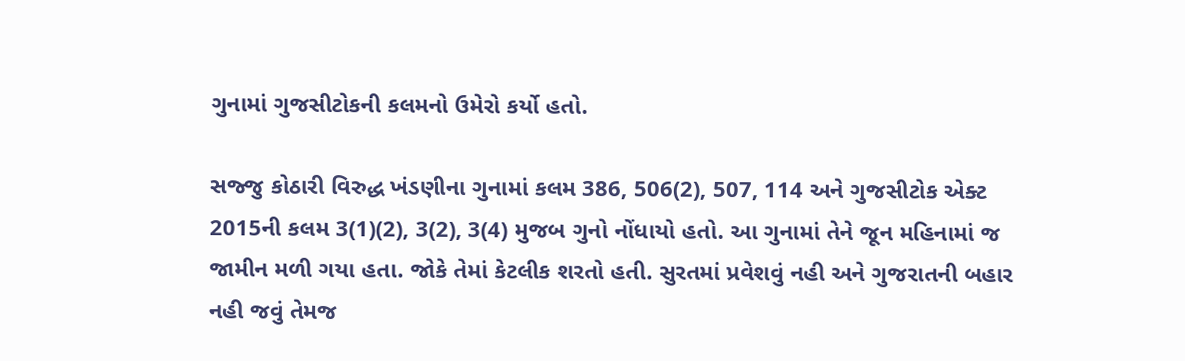ગુનામાં ગુજસીટોકની કલમનો ઉમેરો કર્યો હતો.

સજ્જુ કોઠારી વિરુદ્ધ ખંડણીના ગુનામાં કલમ 386, 506(2), 507, 114 અને ગુજસીટોક એક્ટ 2015ની કલમ 3(1)(2), 3(2), 3(4) મુજબ ગુનો નોંધાયો હતો. આ ગુનામાં તેને જૂન મહિનામાં જ જામીન મળી ગયા હતા. જોકે તેમાં કેટલીક શરતો હતી. સુરતમાં પ્રવેશવું નહી અને ગુજરાતની બહાર નહી જવું તેમજ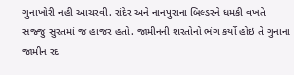ગુનાખોરી નહી આચરવી. રાંદેર અને નાનપુરાના બિલ્ડરને ધમકી વખતે સજ્જુ સુરતમાં જ હાજર હતો. જામીનની શરતોનો ભંગ કર્યો હોઇ તે ગુનાના જામીન રદ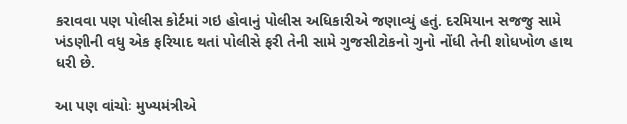કરાવવા પણ પોલીસ કોર્ટમાં ગઇ હોવાનું પોલીસ અધિકારીએ જણાવ્યું હતું. દરમિયાન સજજુ સામે ખંડણીની વધુ એક ફરિયાદ થતાં પોલીસે ફરી તેની સામે ગુજસીટોકનો ગુનો નોંધી તેની શોધખોળ હાથ ધરી છે.

આ પણ વાંચોઃ મુખ્યમંત્રીએ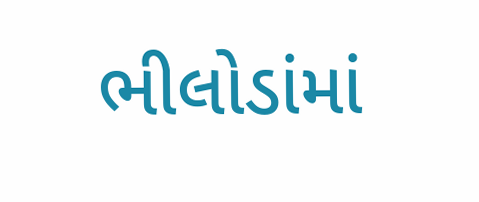ભીલોડાંમાં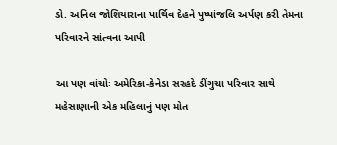ડો. અનિલ જોશિયારાના પાર્થિવ દેહને પુષ્પાંજલિ અર્પણ કરી તેમના પરિવારને સાંત્વના આપી

આ પણ વાંચોઃ અમેરિકા-કેનેડા સરહદે ડીંગુચા પરિવાર સાથે મહેસાણાની એક મહિલાનું પણ મોત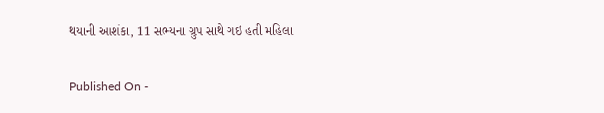થયાની આશંકા, 11 સભ્યના ગ્રુપ સાથે ગઇ હતી મહિલા

Published On -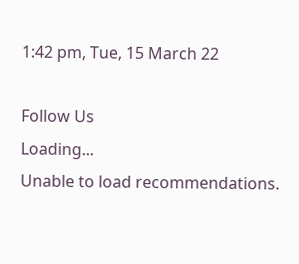1:42 pm, Tue, 15 March 22

Follow Us
Loading...
Unable to load recommendations.